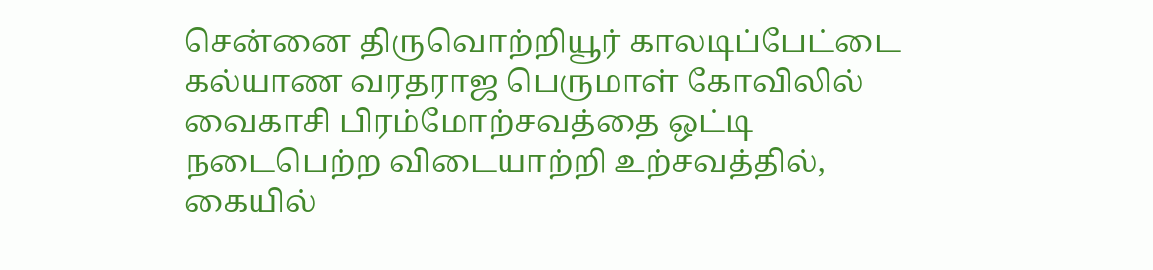சென்னை திருவொற்றியூர் காலடிப்பேட்டை கல்யாண வரதராஜ பெருமாள் கோவிலில் வைகாசி பிரம்மோற்சவத்தை ஒட்டி நடைபெற்ற விடையாற்றி உற்சவத்தில், கையில்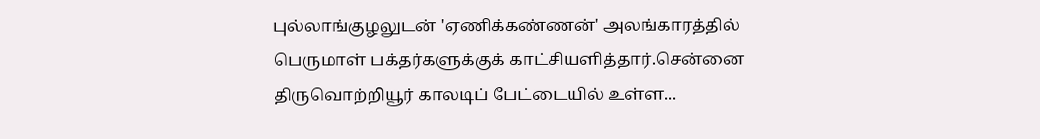புல்லாங்குழலுடன் 'ஏணிக்கண்ணன்' அலங்காரத்தில் பெருமாள் பக்தர்களுக்குக் காட்சியளித்தார்.சென்னை திருவொற்றியூர் காலடிப் பேட்டையில் உள்ள...